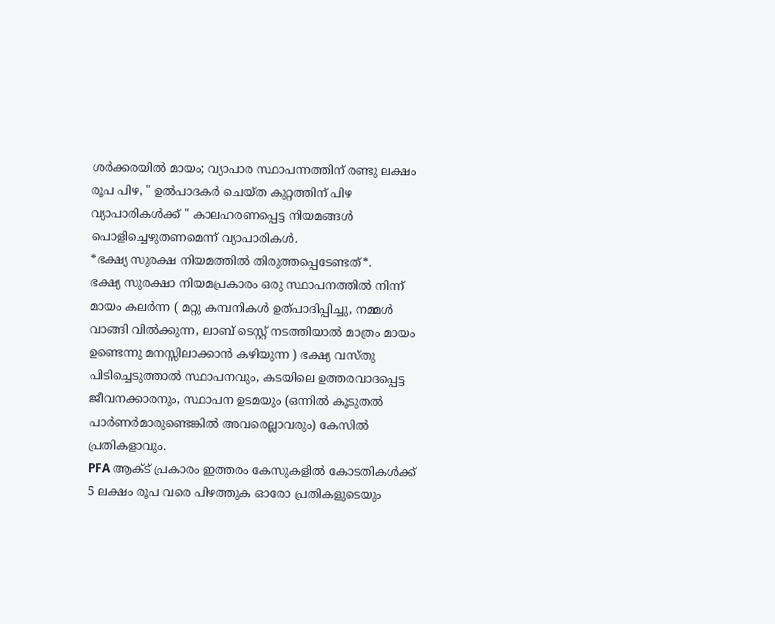ശർക്കരയിൽ മായം; വ്യാപാര സ്ഥാപന്നത്തിന് രണ്ടു ലക്ഷം രൂപ പിഴ, " ഉൽപാദകർ ചെയ്ത കുറ്റത്തിന് പിഴ വ്യാപാരികൾക്ക് " കാലഹരണപ്പെട്ട നിയമങ്ങൾ പൊളിച്ചെഴുതണമെന്ന് വ്യാപാരികൾ.
*ഭക്ഷ്യ സുരക്ഷ നിയമത്തിൽ തിരുത്തപ്പെടേണ്ടത്*.
ഭക്ഷ്യ സുരക്ഷാ നിയമപ്രകാരം ഒരു സ്ഥാപനത്തിൽ നിന്ന് മായം കലർന്ന ( മറ്റു കമ്പനികൾ ഉത്പാദിപ്പിച്ചു, നമ്മൾ വാങ്ങി വിൽക്കുന്ന, ലാബ് ടെസ്റ്റ് നടത്തിയാൽ മാത്രം മായം ഉണ്ടെന്നു മനസ്സിലാക്കാൻ കഴിയുന്ന ) ഭക്ഷ്യ വസ്തു പിടിച്ചെടുത്താൽ സ്ഥാപനവും, കടയിലെ ഉത്തരവാദപ്പെട്ട ജീവനക്കാരനും, സ്ഥാപന ഉടമയും (ഒന്നിൽ കൂടുതൽ പാർണർമാരുണ്ടെങ്കിൽ അവരെല്ലാവരും) കേസിൽ പ്രതികളാവും.
PFA ആക്ട് പ്രകാരം ഇത്തരം കേസുകളിൽ കോടതികൾക്ക് 5 ലക്ഷം രൂപ വരെ പിഴത്തുക ഓരോ പ്രതികളുടെയും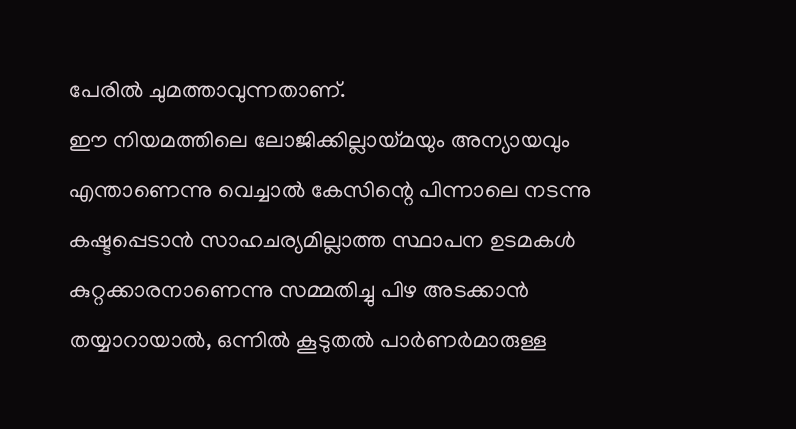പേരിൽ ചുമത്താവുന്നതാണ്.
ഈ നിയമത്തിലെ ലോജിക്കില്ലായ്മയും അന്യായവും എന്താണെന്നു വെച്ചാൽ കേസിന്റെ പിന്നാലെ നടന്നു കഷ്ടപ്പെടാൻ സാഹചര്യമില്ലാത്ത സ്ഥാപന ഉടമകൾ കുറ്റക്കാരനാണെന്നു സമ്മതിച്ചു പിഴ അടക്കാൻ തയ്യാറായാൽ, ഒന്നിൽ കൂടുതൽ പാർണർമാരുള്ള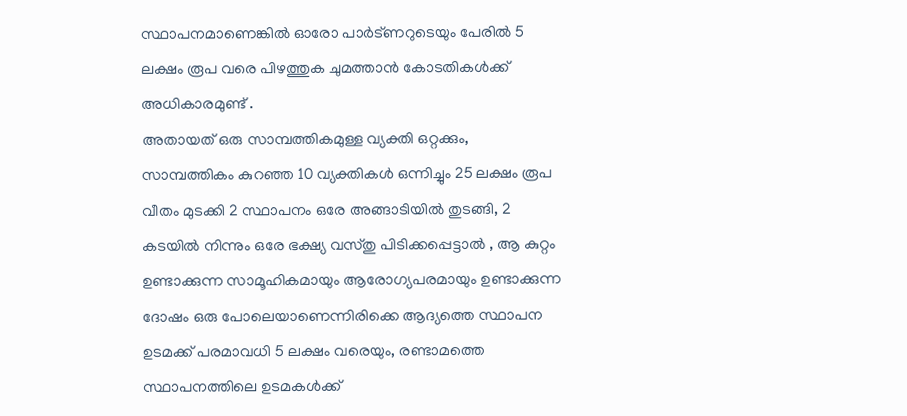സ്ഥാപനമാണെങ്കിൽ ഓരോ പാർട്ണറുടെയും പേരിൽ 5 ലക്ഷം രൂപ വരെ പിഴത്തുക ചുമത്താൻ കോടതികൾക്ക് അധികാരമുണ്ട് .
അതായത് ഒരു സാമ്പത്തികമുള്ള വ്യക്തി ഒറ്റക്കും, സാമ്പത്തികം കുറഞ്ഞ 10 വ്യക്തികൾ ഒന്നിച്ചും 25 ലക്ഷം രൂപ വീതം മുടക്കി 2 സ്ഥാപനം ഒരേ അങ്ങാടിയിൽ തുടങ്ങി, 2 കടയിൽ നിന്നും ഒരേ ഭക്ഷ്യ വസ്തു പിടിക്കപ്പെട്ടാൽ , ആ കുറ്റം ഉണ്ടാക്കുന്ന സാമൂഹികമായും ആരോഗ്യപരമായും ഉണ്ടാക്കുന്ന ദോഷം ഒരു പോലെയാണെന്നിരിക്കെ ആദ്യത്തെ സ്ഥാപന ഉടമക്ക് പരമാവധി 5 ലക്ഷം വരെയും, രണ്ടാമത്തെ സ്ഥാപനത്തിലെ ഉടമകൾക്ക്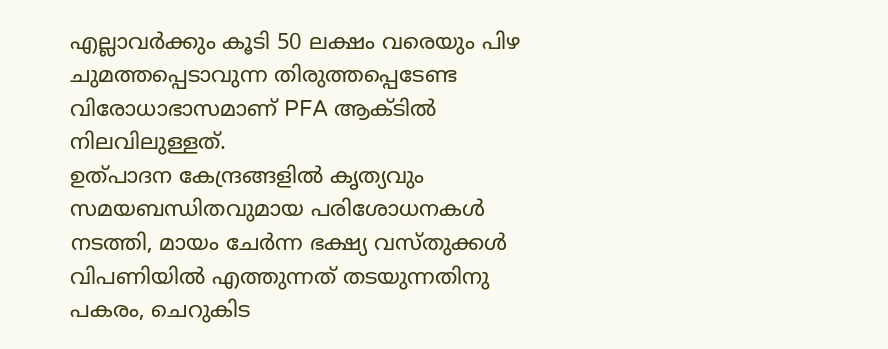എല്ലാവർക്കും കൂടി 50 ലക്ഷം വരെയും പിഴ ചുമത്തപ്പെടാവുന്ന തിരുത്തപ്പെടേണ്ട വിരോധാഭാസമാണ് PFA ആക്ടിൽ നിലവിലുള്ളത്.
ഉത്പാദന കേന്ദ്രങ്ങളിൽ കൃത്യവും സമയബന്ധിതവുമായ പരിശോധനകൾ നടത്തി, മായം ചേർന്ന ഭക്ഷ്യ വസ്തുക്കൾ വിപണിയിൽ എത്തുന്നത് തടയുന്നതിനു പകരം, ചെറുകിട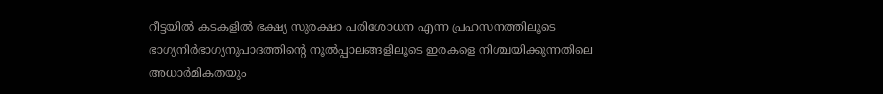റീട്ടയിൽ കടകളിൽ ഭക്ഷ്യ സുരക്ഷാ പരിശോധന എന്ന പ്രഹസനത്തിലൂടെ ഭാഗ്യനിർഭാഗ്യനുപാദത്തിന്റെ നൂൽപ്പാലങ്ങളിലൂടെ ഇരകളെ നിശ്ചയിക്കുന്നതിലെ അധാർമികതയും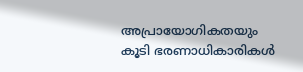അപ്രായോഗികതയും കൂടി ഭരണാധികാരികൾ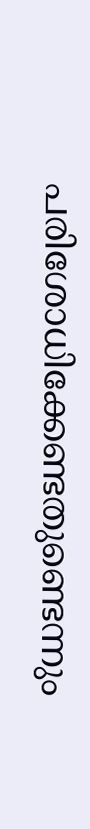പരിശോധിക്കേണ്ടതുണ്ടെന്നും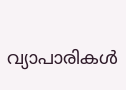വ്യാപാരികൾ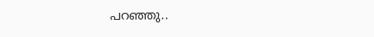പറഞ്ഞു..